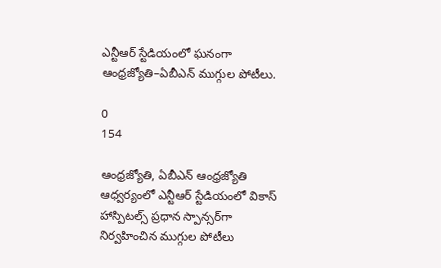ఎన్టీఆర్ స్టేడియంలో ఘనంగా ఆంధ్రజ్యోతి–ఏబీఎన్ ముగ్గుల పోటీలు.

0
154

ఆంధ్రజ్యోతి, ఏబీఎన్ ఆంధ్రజ్యోతి ఆధ్వర్యంలో ఎన్టీఆర్ స్టేడియంలో వికాస్ హాస్పిటల్స్ ప్రధాన స్పాన్సర్‌గా నిర్వహించిన ముగ్గుల పోటీలు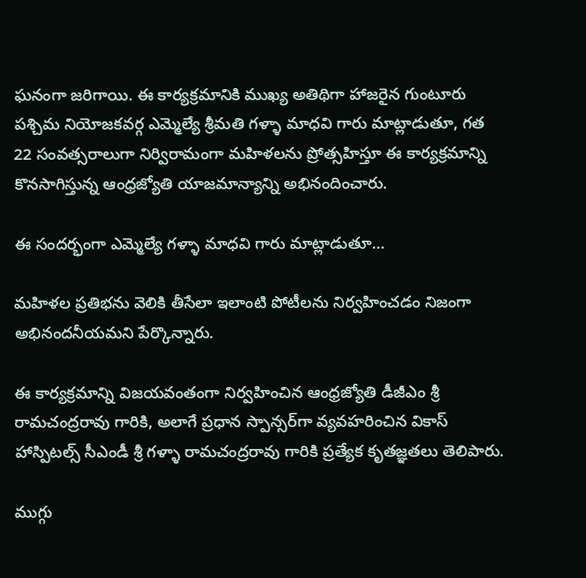ఘనంగా జరిగాయి. ఈ కార్యక్రమానికి ముఖ్య అతిథిగా హాజరైన గుంటూరు పశ్చిమ నియోజకవర్గ ఎమ్మెల్యే శ్రీమతి గళ్ళా మాధవి గారు మాట్లాడుతూ, గత 22 సంవత్సరాలుగా నిర్విరామంగా మహిళలను ప్రోత్సహిస్తూ ఈ కార్యక్రమాన్ని కొనసాగిస్తున్న ఆంధ్రజ్యోతి యాజమాన్యాన్ని అభినందించారు.

ఈ సందర్భంగా ఎమ్మెల్యే గళ్ళా మాధవి గారు మాట్లాడుతూ…

మహిళల ప్రతిభను వెలికి తీసేలా ఇలాంటి పోటీలను నిర్వహించడం నిజంగా అభినందనీయమని పేర్కొన్నారు.

ఈ కార్యక్రమాన్ని విజయవంతంగా నిర్వహించిన ఆంధ్రజ్యోతి డీజీఎం శ్రీ రామచంద్రరావు గారికి, అలాగే ప్రధాన స్పాన్సర్‌గా వ్యవహరించిన వికాస్ హాస్పిటల్స్ సీఎండీ శ్రీ గళ్ళా రామచంద్రరావు గారికి ప్రత్యేక కృతజ్ఞతలు తెలిపారు.

ముగ్గు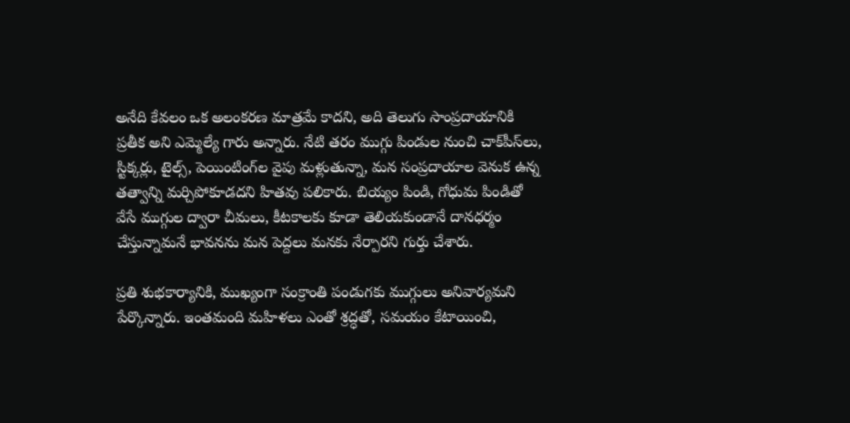అనేది కేవలం ఒక అలంకరణ మాత్రమే కాదని, అది తెలుగు సాంప్రదాయానికి ప్రతీక అని ఎమ్మెల్యే గారు అన్నారు. నేటి తరం ముగ్గు పిండుల నుంచి చాక్‌పీస్‌లు, స్టిక్కర్లు, టైల్స్, పెయింటింగ్‌ల వైపు మళ్లుతున్నా, మన సంప్రదాయాల వెనుక ఉన్న తత్వాన్ని మర్చిపోకూడదని హితవు పలికారు. బియ్యం పిండి, గోధుమ పిండితో వేసే ముగ్గుల ద్వారా చీమలు, కీటకాలకు కూడా తెలియకుండానే దానధర్మం చేస్తున్నామనే భావనను మన పెద్దలు మనకు నేర్పారని గుర్తు చేశారు.

ప్రతి శుభకార్యానికి, ముఖ్యంగా సంక్రాంతి పండుగకు ముగ్గులు అనివార్యమని పేర్కొన్నారు. ఇంతమంది మహిళలు ఎంతో శ్రద్ధతో, సమయం కేటాయించి,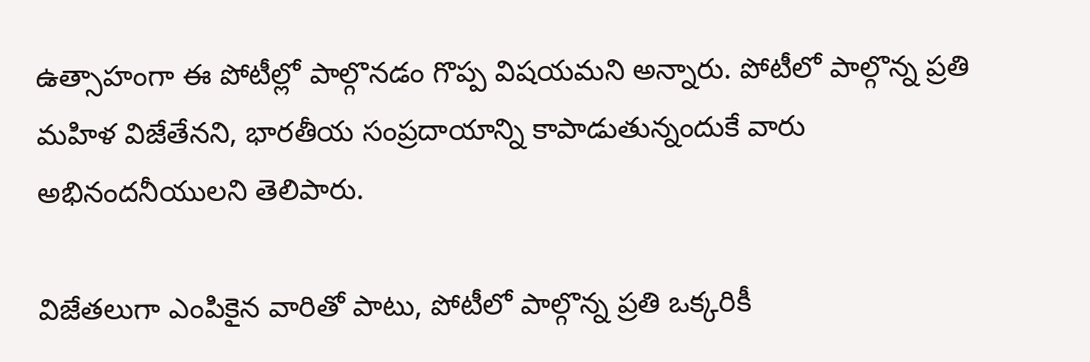ఉత్సాహంగా ఈ పోటీల్లో పాల్గొనడం గొప్ప విషయమని అన్నారు. పోటీలో పాల్గొన్న ప్రతి మహిళ విజేతేనని, భారతీయ సంప్రదాయాన్ని కాపాడుతున్నందుకే వారు అభినందనీయులని తెలిపారు.

విజేతలుగా ఎంపికైన వారితో పాటు, పోటీలో పాల్గొన్న ప్రతి ఒక్కరికీ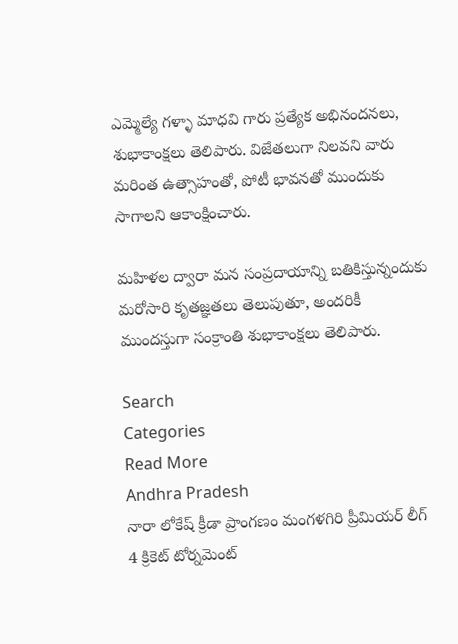ఎమ్మెల్యే గళ్ళా మాధవి గారు ప్రత్యేక అభినందనలు, శుభాకాంక్షలు తెలిపారు. విజేతలుగా నిలవని వారు మరింత ఉత్సాహంతో, పోటీ భావనతో ముందుకు సాగాలని ఆకాంక్షించారు.

మహిళల ద్వారా మన సంప్రదాయాన్ని బతికిస్తున్నందుకు మరోసారి కృతజ్ఞతలు తెలుపుతూ, అందరికీ ముందస్తుగా సంక్రాంతి శుభాకాంక్షలు తెలిపారు.

Search
Categories
Read More
Andhra Pradesh
నారా లోకేష్ క్రీడా ప్రాంగణం మంగళగిరి ప్రీమియర్ లీగ్ 4 క్రికెట్ టోర్నమెంట్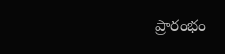ప్రారంభం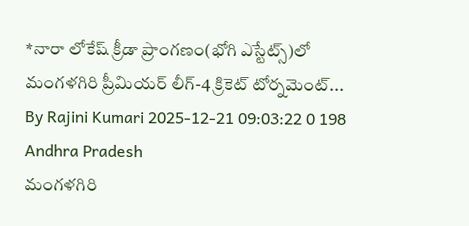*నారా లోకేష్ క్రీడా ప్రాంగణం(భోగి ఎస్టేట్స్)లో మంగళగిరి ప్రీమియర్ లీగ్-4 క్రికెట్ టోర్నమెంట్...
By Rajini Kumari 2025-12-21 09:03:22 0 198
Andhra Pradesh
మంగళగిరి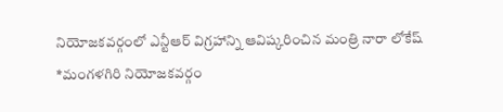నియోజకవర్గంలో ఎన్టీఆర్ విగ్రహాన్ని ఆవిష్కరించిన మంత్రి నారా లోకేష్
*మంగళగిరి నియోజకవర్గం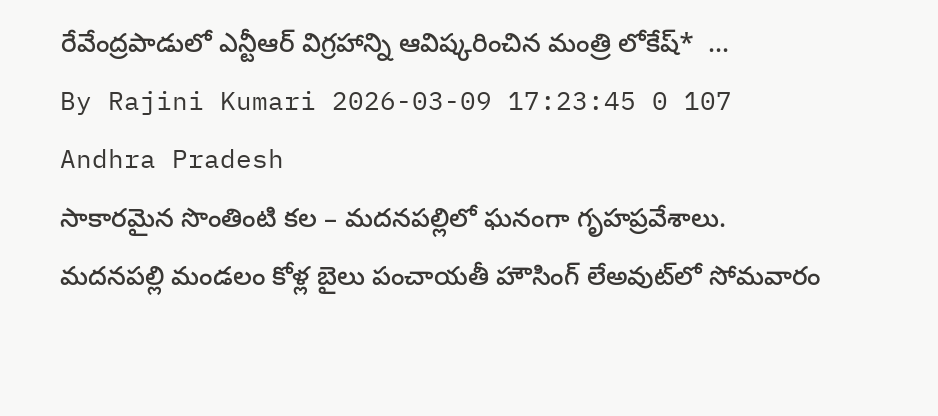రేవేంద్రపాడులో ఎన్టీఆర్ విగ్రహాన్ని ఆవిష్కరించిన మంత్రి లోకేష్*  ...
By Rajini Kumari 2026-03-09 17:23:45 0 107
Andhra Pradesh
సాకారమైన సొంతింటి కల – మదనపల్లిలో ఘనంగా గృహప్రవేశాలు.
మదనపల్లి మండలం కోళ్ల బైలు పంచాయతీ హౌసింగ్ లేఅవుట్‌లో సోమవారం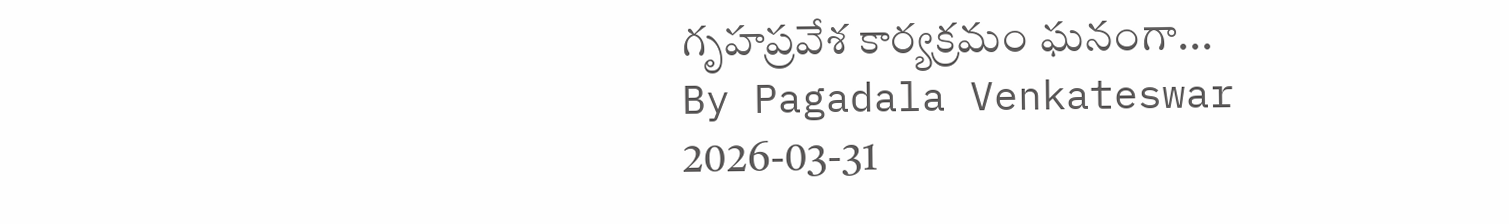గృహప్రవేశ కార్యక్రమం ఘనంగా...
By Pagadala Venkateswar 2026-03-31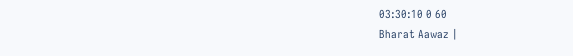03:30:10 0 60
Bharat Aawaz |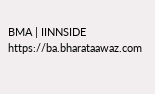BMA | IINNSIDE https://ba.bharataawaz.com